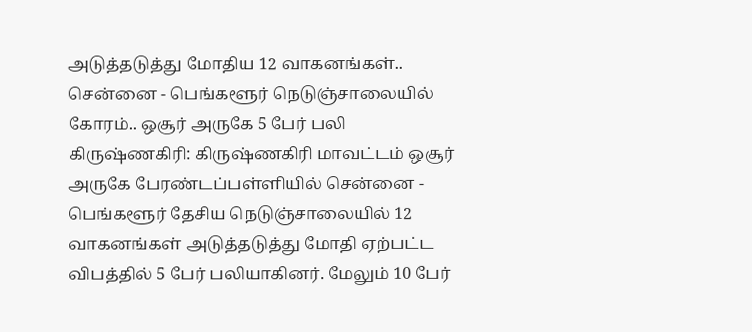அடுத்தடுத்து மோதிய 12 வாகனங்கள்.. சென்னை - பெங்களூர் நெடுஞ்சாலையில் கோரம்.. ஒசூர் அருகே 5 பேர் பலி
கிருஷ்ணகிரி: கிருஷ்ணகிரி மாவட்டம் ஒசூர் அருகே பேரண்டப்பள்ளியில் சென்னை - பெங்களூர் தேசிய நெடுஞ்சாலையில் 12 வாகனங்கள் அடுத்தடுத்து மோதி ஏற்பட்ட விபத்தில் 5 பேர் பலியாகினர். மேலும் 10 பேர்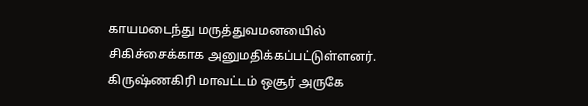காயமடைந்து மருத்துவமனயைில் சிகிச்சைக்காக அனுமதிக்கப்பட்டுள்ளனர்.
கிருஷ்ணகிரி மாவட்டம் ஒசூர் அருகே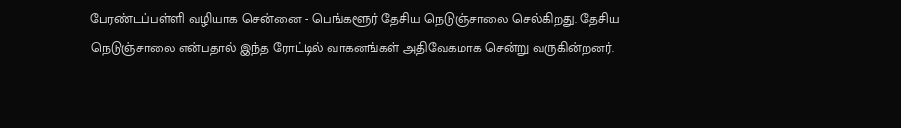பேரண்டப்பள்ளி வழியாக சென்னை - பெங்களூர் தேசிய நெடுஞ்சாலை செல்கிறது. தேசிய நெடுஞ்சாலை என்பதால் இந்த ரோட்டில் வாகனங்கள் அதிவேகமாக சென்று வருகின்றனர்.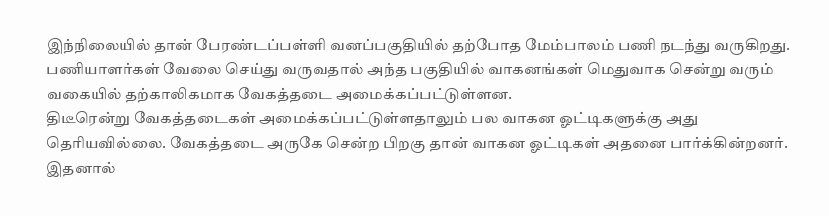இந்நிலையில் தான் பேரண்டப்பள்ளி வனப்பகுதியில் தற்போத மேம்பாலம் பணி நடந்து வருகிறது. பணியாளர்கள் வேலை செய்து வருவதால் அந்த பகுதியில் வாகனங்கள் மெதுவாக சென்று வரும் வகையில் தற்காலிகமாக வேகத்தடை அமைக்கப்பட்டுள்ளன.
திடீரென்று வேகத்தடைகள் அமைக்கப்பட்டுள்ளதாலும் பல வாகன ஓட்டிகளுக்கு அது தெரியவில்லை. வேகத்தடை அருகே சென்ற பிறகு தான் வாகன ஓட்டிகள் அதனை பார்க்கின்றனர். இதனால்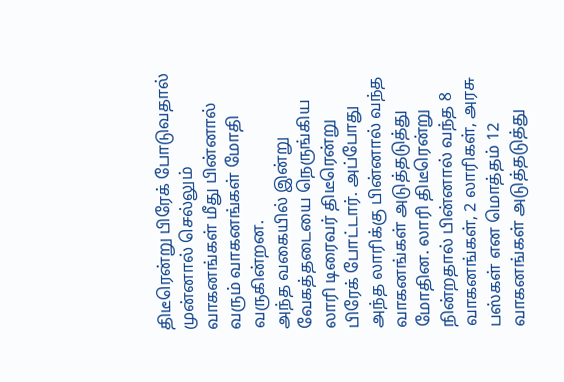திடீரென்று பிரேக் போடுவதால் முன்னால் செல்லும் வாகனங்கள் மீது பின்னால் வரும் வாகனங்கள் மோதி வருகின்றன.
அந்த வகையில் இன்று வேகத்தடையை நெருங்கிய லாரி டிரைவர் திடீரென்று பிரேக் போட்டார். அப்போது அந்த லாரிக்கு பின்னால் வந்த வாகனங்கள் அடுத்தடுத்து மோதின. லாரி திடீரென்று நின்றதால் பின்னால் வந்த 8 வாகனங்கள், 2 லாரிகள், அரசு பஸ்கள் என மொத்தம் 12 வாகனங்கள் அடுத்தடுத்து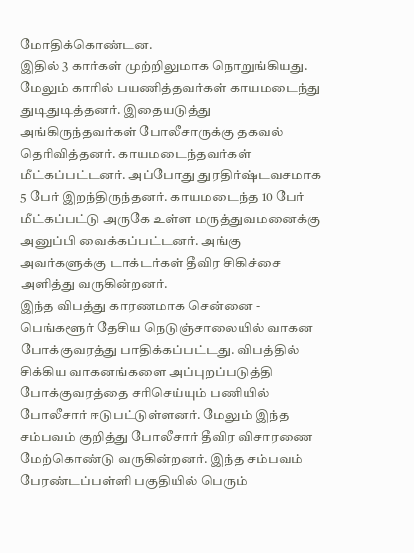மோதிக்கொண்டன.
இதில் 3 கார்கள் முற்றிலுமாக நொறுங்கியது. மேலும் காரில் பயணித்தவர்கள் காயமடைந்து துடிதுடித்தனர். இதையடுத்து அங்கிருந்தவர்கள் போலீசாருக்கு தகவல் தெரிவித்தனர். காயமடைந்தவர்கள் மீட்கப்பட்டனர். அப்போது துரதிர்ஷ்டவசமாக 5 பேர் இறந்திருந்தனர். காயமடைந்த 10 பேர் மீட்கப்பட்டு அருகே உள்ள மருத்துவமனைக்கு அனுப்பி வைக்கப்பட்டனர். அங்கு அவர்களுக்கு டாக்டர்கள் தீவிர சிகிச்சை அளித்து வருகின்றனர்.
இந்த விபத்து காரணமாக சென்னை - பெங்களூர் தேசிய நெடுஞ்சாலையில் வாகன போக்குவரத்து பாதிக்கப்பட்டது. விபத்தில் சிக்கிய வாகனங்களை அப்புறப்படுத்தி போக்குவரத்தை சரிசெய்யும் பணியில் போலீசார் ஈடுபட்டுள்ளனர். மேலும் இந்த சம்பவம் குறித்து போலீசார் தீவிர விசாரணை மேற்கொண்டு வருகின்றனர். இந்த சம்பவம் பேரண்டப்பள்ளி பகுதியில் பெரும்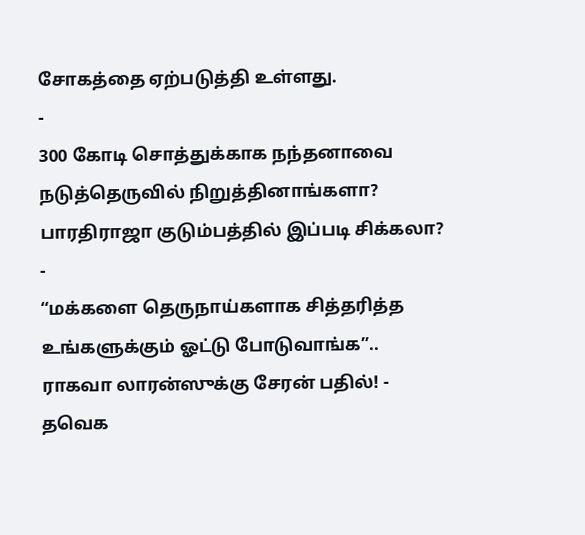சோகத்தை ஏற்படுத்தி உள்ளது.
-
300 கோடி சொத்துக்காக நந்தனாவை நடுத்தெருவில் நிறுத்தினாங்களா? பாரதிராஜா குடும்பத்தில் இப்படி சிக்கலா? -
“மக்களை தெருநாய்களாக சித்தரித்த உங்களுக்கும் ஓட்டு போடுவாங்க”.. ராகவா லாரன்ஸுக்கு சேரன் பதில்! -
தவெக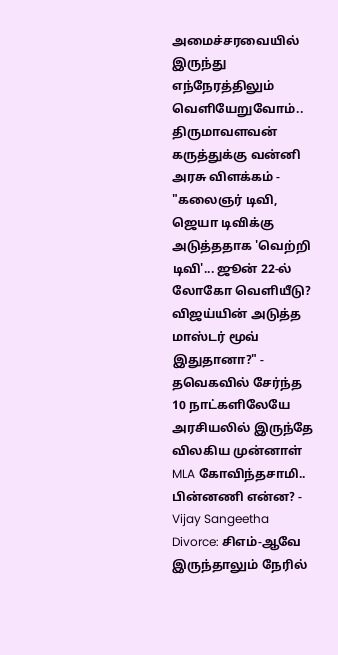அமைச்சரவையில் இருந்து எந்நேரத்திலும் வெளியேறுவோம்.. திருமாவளவன் கருத்துக்கு வன்னி அரசு விளக்கம் -
"கலைஞர் டிவி, ஜெயா டிவிக்கு அடுத்ததாக 'வெற்றி டிவி'... ஜூன் 22-ல் லோகோ வெளியீடு? விஜய்யின் அடுத்த மாஸ்டர் மூவ் இதுதானா?" -
தவெகவில் சேர்ந்த 10 நாட்களிலேயே அரசியலில் இருந்தே விலகிய முன்னாள் MLA கோவிந்தசாமி.. பின்னணி என்ன? -
Vijay Sangeetha Divorce: சிஎம்-ஆவே இருந்தாலும் நேரில்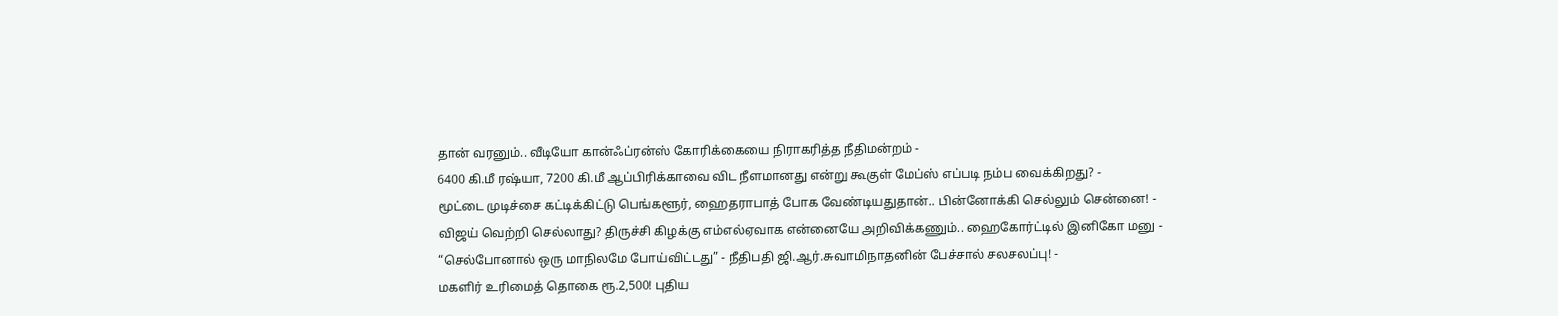தான் வரனும்.. வீடியோ கான்ஃப்ரன்ஸ் கோரிக்கையை நிராகரித்த நீதிமன்றம் -
6400 கி.மீ ரஷ்யா, 7200 கி.மீ ஆப்பிரிக்காவை விட நீளமானது என்று கூகுள் மேப்ஸ் எப்படி நம்ப வைக்கிறது? -
மூட்டை முடிச்சை கட்டிக்கிட்டு பெங்களூர், ஹைதராபாத் போக வேண்டியதுதான்.. பின்னோக்கி செல்லும் சென்னை! -
விஜய் வெற்றி செல்லாது? திருச்சி கிழக்கு எம்எல்ஏவாக என்னையே அறிவிக்கணும்.. ஹைகோர்ட்டில் இனிகோ மனு -
“செல்போனால் ஒரு மாநிலமே போய்விட்டது” - நீதிபதி ஜி.ஆர்.சுவாமிநாதனின் பேச்சால் சலசலப்பு! -
மகளிர் உரிமைத் தொகை ரூ.2,500! புதிய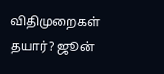விதிமுறைகள் தயார்? ஜூன்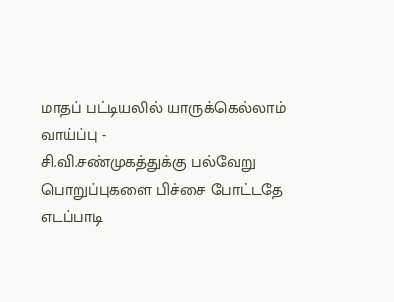மாதப் பட்டியலில் யாருக்கெல்லாம் வாய்ப்பு -
சி.வி.சண்முகத்துக்கு பல்வேறு பொறுப்புகளை பிச்சை போட்டதே எடப்பாடி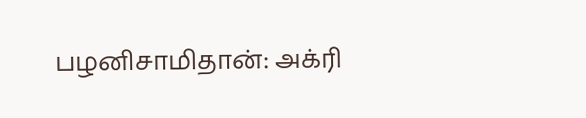பழனிசாமிதான்: அக்ரி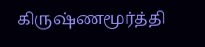கிருஷ்ணமூர்த்தி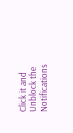Click it and Unblock the Notifications